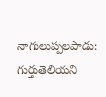నాగులుప్పలపాడు: గుర్తుతెలియని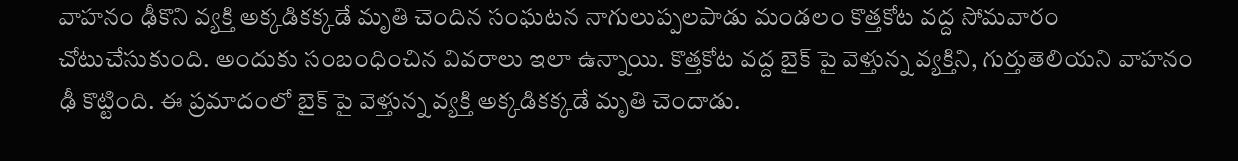వాహనం ఢీకొని వ్యక్తి అక్కడికక్కడే మృతి చెందిన సంఘటన నాగులుప్పలపాడు మండలం కొత్తకోట వద్ద సోమవారం చోటుచేసుకుంది. అందుకు సంబంధించిన వివరాలు ఇలా ఉన్నాయి. కొత్తకోట వద్ద బైక్ పై వెళ్తున్న వ్యక్తిని, గుర్తుతెలియని వాహనం ఢీ కొట్టింది. ఈ ప్రమాదంలో బైక్ పై వెళ్తున్న వ్యక్తి అక్కడికక్కడే మృతి చెందాడు.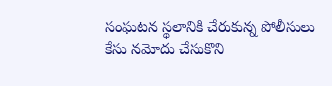సంఘటన స్థలానికి చేరుకున్న పోలీసులు కేసు నమోదు చేసుకొని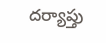దర్యాప్తు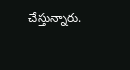చేస్తున్నారు.